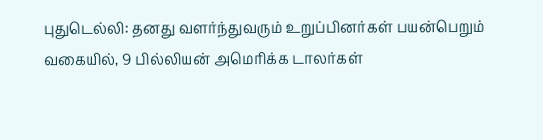புதுடெல்லி: தனது வளர்ந்துவரும் உறுப்பினர்கள் பயன்பெறும் வகையில், 9 பில்லியன் அமெரிக்க டாலர்கள்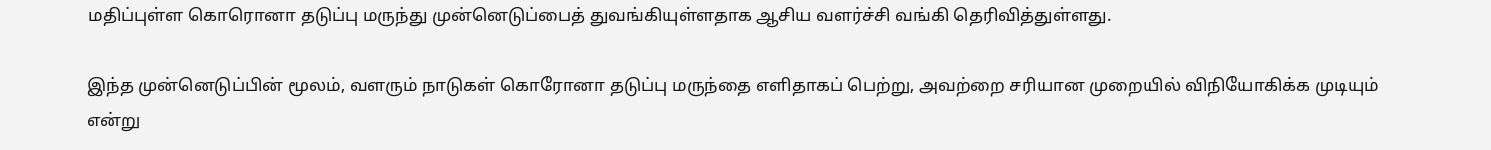மதிப்புள்ள கொரொனா தடுப்பு மருந்து முன்னெடுப்பைத் துவங்கியுள்ளதாக ஆசிய வளர்ச்சி வங்கி தெரிவித்துள்ளது.

இந்த முன்னெடுப்பின் மூலம், வளரும் நாடுகள் கொரோனா தடுப்பு மருந்தை எளிதாகப் பெற்று, அவற்றை சரியான முறையில் விநியோகிக்க முடியும் என்று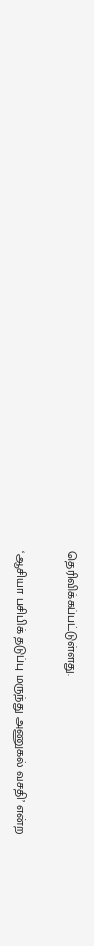தெரிவிக்கப்பட்டுள்ளது.

‘ஆசியா பசிபிக் தடுப்பு மருந்து அணுகல் வசதி’ என்ற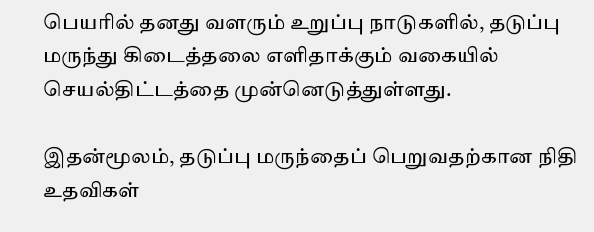பெயரில் தனது வளரும் உறுப்பு நாடுகளில், தடுப்பு மருந்து கிடைத்தலை எளிதாக்கும் வகையில் செயல்திட்டத்தை முன்னெடுத்துள்ளது.

இதன்மூலம், தடுப்பு மருந்தைப் பெறுவதற்கான நிதி உதவிகள்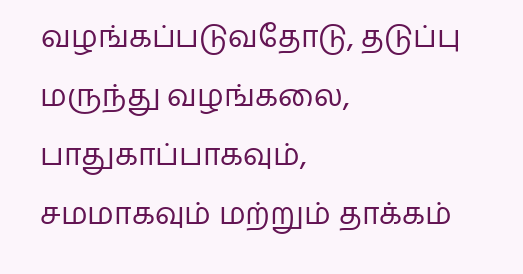வழங்கப்படுவதோடு, தடுப்பு மருந்து வழங்கலை, பாதுகாப்பாகவும், சமமாகவும் மற்றும் தாக்கம்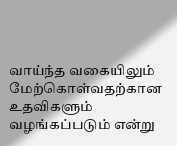வாய்ந்த வகையிலும் மேற்கொள்வதற்கான உதவிகளும் வழங்கப்படும் என்று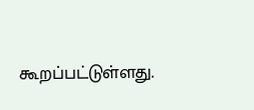கூறப்பட்டுள்ளது.